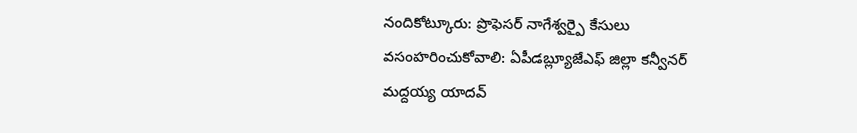నందికోట్కూరు: ప్రొఫెసర్ నాగేశ్వర్పై కేసులు వసంహరించుకోవాలి: ఏపీడబ్ల్యూజేఎఫ్ జిల్లా కన్వీనర్ మద్దయ్య యాదవ్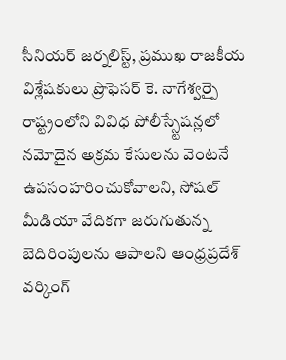సీనియర్ జర్నలిస్ట్, ప్రముఖ రాజకీయ విశ్లేషకులు ప్రొఫెసర్ కె. నాగేశ్వర్పై రాష్ట్రంలోని వివిధ పోలీస్స్టేషన్లలో నమోదైన అక్రమ కేసులను వెంటనే ఉపసంహరించుకోవాలని, సోషల్ మీడియా వేదికగా జరుగుతున్న బెదిరింపులను ఆపాలని ఆంధ్రప్రదేశ్ వర్కింగ్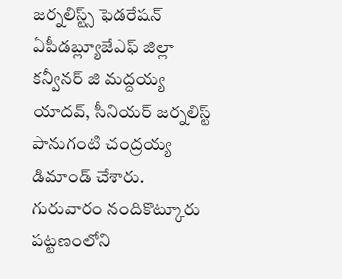జర్నలిస్ట్స్ ఫెడరేషన్ ఏపీడబ్ల్యూజేఎఫ్ జిల్లా కన్వీనర్ జి మద్దయ్య యాదవ్, సీనియర్ జర్నలిస్ట్ పానుగంటి చంద్రయ్య డిమాండ్ చేశారు. గురువారం నందికొట్కూరు పట్టణంలోని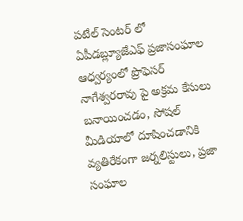పటేల్ సెంటర్ లో ఏపీడబ్ల్యూజేఎఫ్ ప్రజాసంఘాల ఆధ్వర్యంలో ప్రొఫెసర్ నాగేశ్వరరావు పై అక్రమ కేసులు బనాయించడం, సోషల్ మీడియాలో దూషించడానికి వ్యతిరేకంగా జర్నలిస్టులు, ప్రజా సంఘాల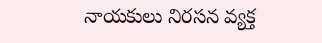నాయకులు నిరసన వ్యక్త